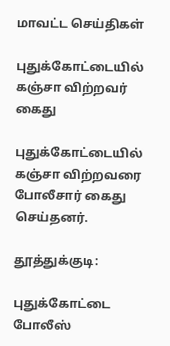மாவட்ட செய்திகள்

புதுக்கோட்டையில் கஞ்சா விற்றவர் கைது

புதுக்கோட்டையில் கஞ்சா விற்றவரை போலீசார் கைது செய்தனர்.

தூத்துக்குடி:

புதுக்கோட்டை போலீஸ்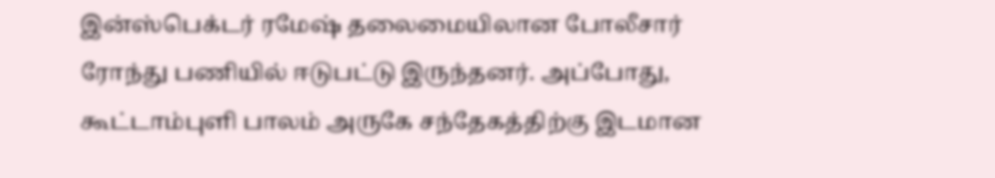இன்ஸ்பெக்டர் ரமேஷ் தலைமையிலான போலீசார் ரோந்து பணியில் ஈடுபட்டு இருந்தனர். அப்போது, கூட்டாம்புளி பாலம் அருகே சந்தேகத்திற்கு இடமான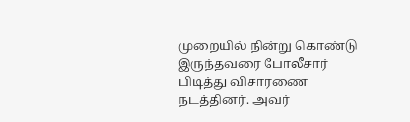முறையில் நின்று கொண்டு இருந்தவரை போலீசார் பிடித்து விசாரணை நடத்தினர். அவர்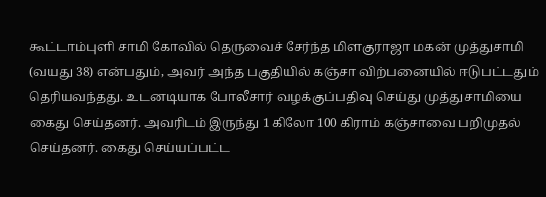கூட்டாம்புளி சாமி கோவில் தெருவைச் சேர்ந்த மிளகுராஜா மகன் முத்துசாமி (வயது 38) என்பதும், அவர் அந்த பகுதியில் கஞ்சா விற்பனையில் ஈடுபட்டதும் தெரியவந்தது. உடனடியாக போலீசார் வழக்குப்பதிவு செய்து முத்துசாமியை கைது செய்தனர். அவரிடம் இருந்து 1 கிலோ 100 கிராம் கஞ்சாவை பறிமுதல் செய்தனர். கைது செய்யப்பட்ட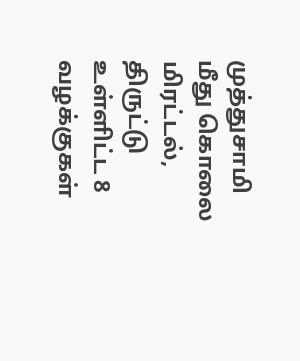முத்துசாமி மீது கொலை மிரட்டல், திருட்டு உள்ளிட்ட 8 வழக்குகள்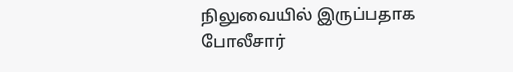நிலுவையில் இருப்பதாக போலீசார்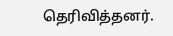தெரிவித்தனர்.